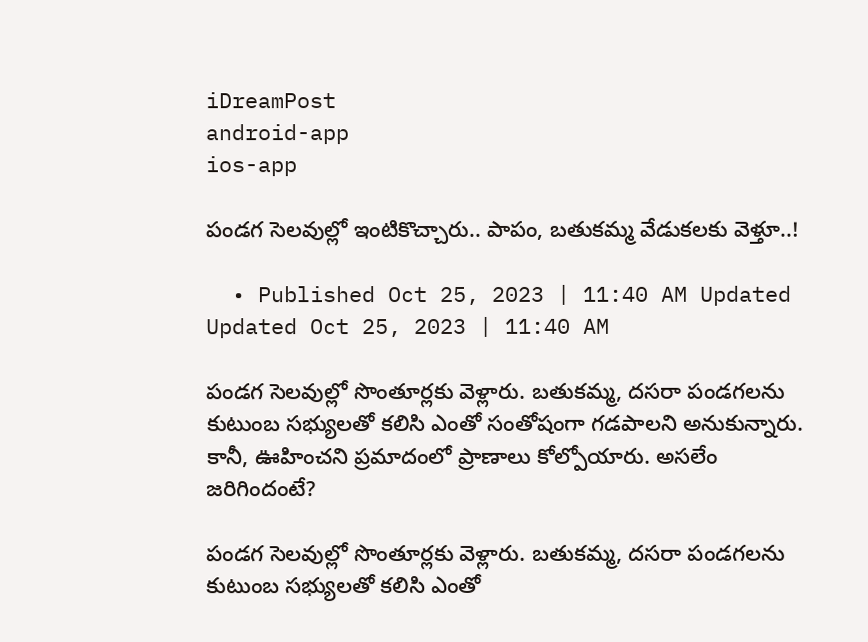iDreamPost
android-app
ios-app

పండగ సెలవుల్లో ఇంటికొచ్చారు.. పాపం, బతుకమ్మ వేడుకలకు వెళ్తూ..!

  • Published Oct 25, 2023 | 11:40 AM Updated Updated Oct 25, 2023 | 11:40 AM

పండగ సెలవుల్లో సొంతూర్లకు వెళ్లారు. బతుకమ్మ, దసరా పండగలను కుటుంబ సభ్యులతో కలిసి ఎంతో సంతోషంగా గడపాలని అనుకున్నారు. కానీ, ఊహించని ప్రమాదంలో ప్రాణాలు కోల్పోయారు. అసలేం జరిగిందంటే?

పండగ సెలవుల్లో సొంతూర్లకు వెళ్లారు. బతుకమ్మ, దసరా పండగలను కుటుంబ సభ్యులతో కలిసి ఎంతో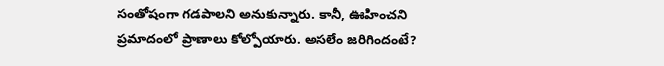సంతోషంగా గడపాలని అనుకున్నారు. కానీ, ఊహించని ప్రమాదంలో ప్రాణాలు కోల్పోయారు. అసలేం జరిగిందంటే?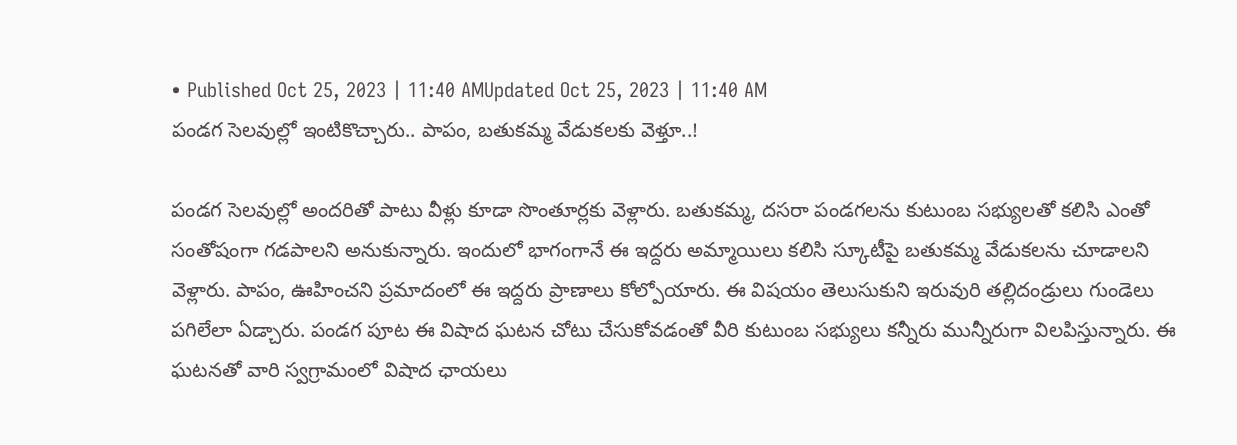• Published Oct 25, 2023 | 11:40 AMUpdated Oct 25, 2023 | 11:40 AM
పండగ సెలవుల్లో ఇంటికొచ్చారు.. పాపం, బతుకమ్మ వేడుకలకు వెళ్తూ..!

పండగ సెలవుల్లో అందరితో పాటు వీళ్లు కూడా సొంతూర్లకు వెళ్లారు. బతుకమ్మ, దసరా పండగలను కుటుంబ సభ్యులతో కలిసి ఎంతో సంతోషంగా గడపాలని అనుకున్నారు. ఇందులో భాగంగానే ఈ ఇద్దరు అమ్మాయిలు కలిసి స్కూటీపై బతుకమ్మ వేడుకలను చూడాలని వెళ్లారు. పాపం, ఊహించని ప్రమాదంలో ఈ ఇద్దరు ప్రాణాలు కోల్పోయారు. ఈ విషయం తెలుసుకుని ఇరువురి తల్లిదండ్రులు గుండెలు పగిలేలా ఏడ్చారు. పండగ పూట ఈ విషాద ఘటన చోటు చేసుకోవడంతో వీరి కుటుంబ సభ్యులు కన్నీరు మున్నీరుగా విలపిస్తున్నారు. ఈ ఘటనతో వారి స్వగ్రామంలో విషాద ఛాయలు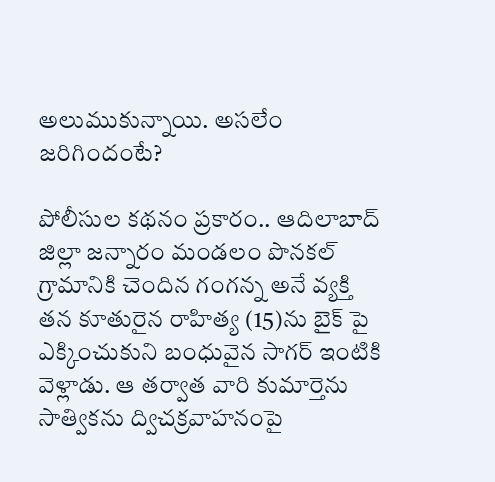అలుముకున్నాయి. అసలేం జరిగిందంటే?

పోలీసుల కథనం ప్రకారం.. ఆదిలాబాద్ జిల్లా జన్నారం మండలం పొనకల్ గ్రామానికి చెందిన గంగన్న అనే వ్యక్తి తన కూతురైన రాహిత్య (15)ను బైక్ పై ఎక్కించుకుని బంధువైన సాగర్ ఇంటికి వెళ్లాడు. ఆ తర్వాత వారి కుమార్తెను సాత్వికను ద్విచక్రవాహనంపై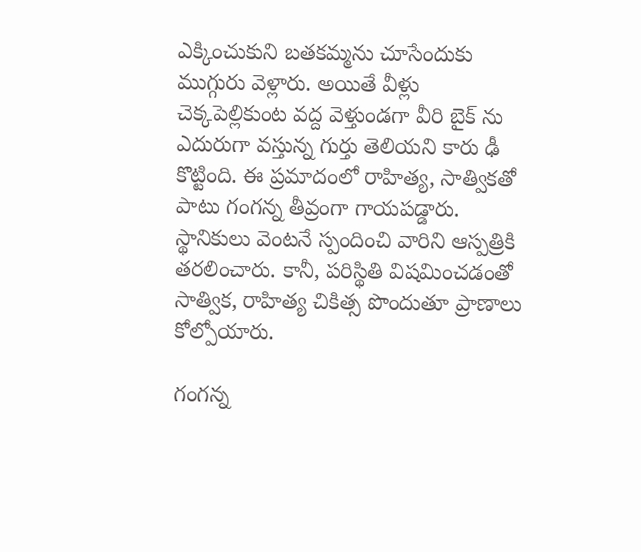ఎక్కించుకుని బతకమ్మను చూసేందుకు ముగ్గురు వెళ్లారు. అయితే వీళ్లు చెక్కపెల్లికుంట వద్ద వెళ్తుండగా వీరి బైక్ ను ఎదురుగా వస్తున్న గుర్తు తెలియని కారు ఢీ కొట్టింది. ఈ ప్రమాదంలో రాహిత్య, సాత్వికతో పాటు గంగన్న తీవ్రంగా గాయపడ్డారు. స్థానికులు వెంటనే స్పందించి వారిని ఆస్పత్రికి తరలించారు. కానీ, పరిస్థితి విషమించడంతో సాత్విక, రాహిత్య చికిత్స పొందుతూ ప్రాణాలు కోల్పోయారు.

గంగన్న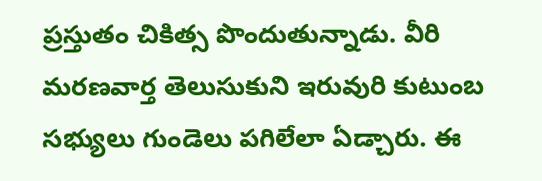ప్రస్తుతం చికిత్స పొందుతున్నాడు. వీరి మరణవార్త తెలుసుకుని ఇరువురి కుటుంబ సభ్యులు గుండెలు పగిలేలా ఏడ్చారు. ఈ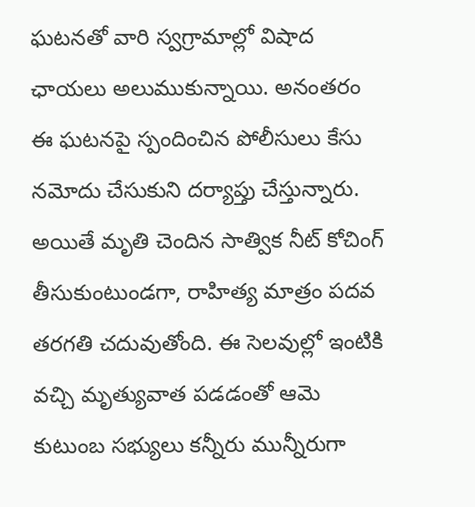ఘటనతో వారి స్వగ్రామాల్లో విషాద ఛాయలు అలుముకున్నాయి. అనంతరం ఈ ఘటనపై స్పందించిన పోలీసులు కేసు నమోదు చేసుకుని దర్యాప్తు చేస్తున్నారు. అయితే మృతి చెందిన సాత్విక నీట్ కోచింగ్ తీసుకుంటుండగా, రాహిత్య మాత్రం పదవ తరగతి చదువుతోంది. ఈ సెలవుల్లో ఇంటికి వచ్చి మృత్యువాత పడడంతో ఆమె కుటుంబ సభ్యులు కన్నీరు మున్నీరుగా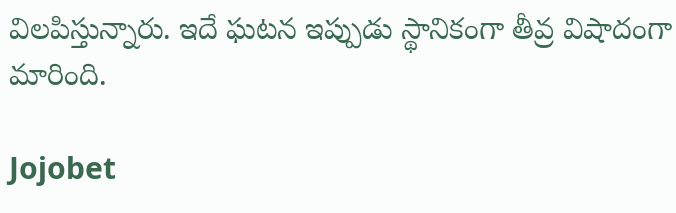విలపిస్తున్నారు. ఇదే ఘటన ఇప్పుడు స్థానికంగా తీవ్ర విషాదంగా మారింది.

Jojobet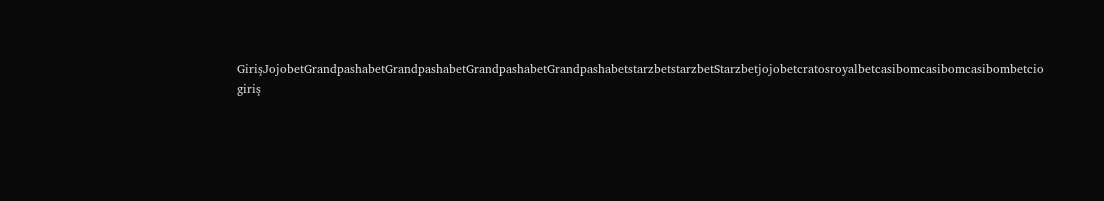GirişJojobetGrandpashabetGrandpashabetGrandpashabetGrandpashabetstarzbetstarzbetStarzbetjojobetcratosroyalbetcasibomcasibomcasibombetcio giriş